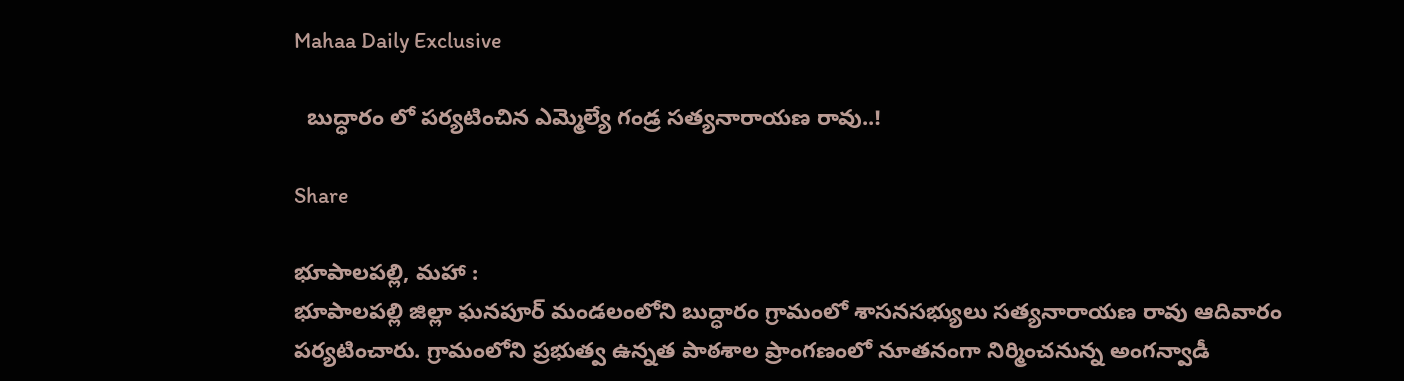Mahaa Daily Exclusive

  బుద్ధారం లో పర్యటించిన ఎమ్మెల్యే గండ్ర సత్యనారాయణ రావు..!

Share

భూపాలపల్లి, మహా :
భూపాలపల్లి జిల్లా ఘనపూర్ మండలంలోని బుద్ధారం గ్రామంలో శాసనసభ్యులు సత్యనారాయణ రావు ఆదివారం పర్యటించారు. గ్రామంలోని ప్రభుత్వ ఉన్నత పాఠశాల ప్రాంగణంలో నూతనంగా నిర్మించనున్న అంగన్వాడీ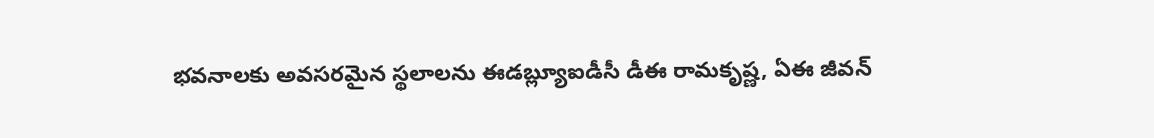భవనాలకు అవసరమైన స్థలాలను ఈడబ్ల్యూఐడీసీ డీఈ రామకృష్ణ, ఏఈ జీవన్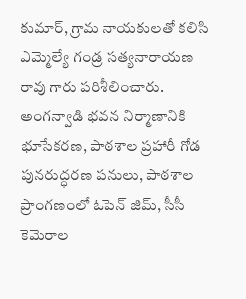కుమార్, గ్రామ నాయకులతో కలిసి ఎమ్మెల్యే గండ్ర సత్యనారాయణ రావు గారు పరిశీలించారు. అంగన్వాడి భవన నిర్మాణానికి భూసేకరణ, పాఠశాల ప్రహారీ గోడ పునరుద్ధరణ పనులు, పాఠశాల ప్రాంగణంలో ఓపెన్ జిమ్, సీసీ కెమెరాల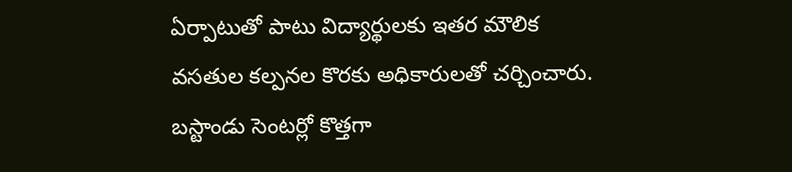ఏర్పాటుతో పాటు విద్యార్థులకు ఇతర మౌలిక వసతుల కల్పనల కొరకు అధికారులతో చర్చించారు. బస్టాండు సెంటర్లో కొత్తగా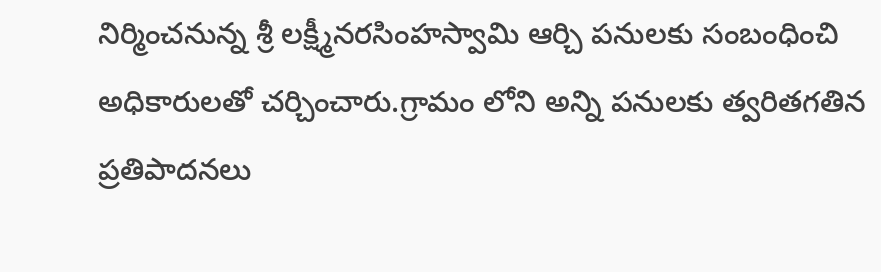నిర్మించనున్న శ్రీ లక్ష్మీనరసింహస్వామి ఆర్చి పనులకు సంబంధించి అధికారులతో చర్చించారు.గ్రామం లోని అన్ని పనులకు త్వరితగతిన ప్రతిపాదనలు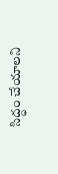సిద్ధం చేయాలని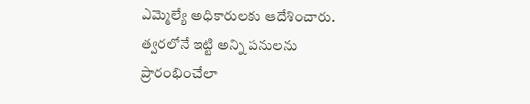ఎమ్మెల్యే అధికారులకు ఆదేశించారు. త్వరలోనే ఇట్టి అన్ని పనులను ప్రారంభించేలా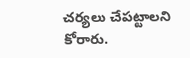చర్యలు చేపట్టాలని కోరారు.